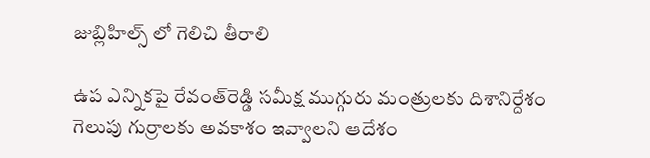జుబ్లిహిల్స్ లో గెలిచి తీరాలి

ఉప ఎన్నిక‌పై రేవంత్‌రెడ్డి సమీక్ష‌ ముగ్గురు మంత్రుల‌కు దిశానిర్దేశం గెలుపు గుర్రాల‌కు అవ‌కాశం ఇవ్వాల‌ని ఆదేశం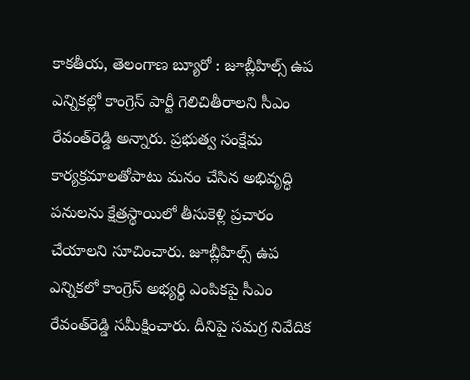కాక‌తీయ‌, తెలంగాణ బ్యూరో : జూబ్లీహిల్స్ ఉప ఎన్నికల్లో కాంగ్రెస్ పార్టీ గెలిచితీరాల‌ని సీఎం రేవంత్‌రెడ్డి అన్నారు. ప్రభుత్వ సంక్షేమ కార్యక్రమాలతోపాటు మనం చేసిన అభివృద్ధి పనులను క్షేత్రస్థాయిలో తీసుకెళ్లి ప్రచారం చేయాలని సూచించారు. జూబ్లీహిల్స్ ఉప ఎన్నికలో కాంగ్రెస్ అభ్య‌ర్థి ఎంపిక‌పై సీఎం రేవంత్‌రెడ్డి స‌మీక్షించారు. దీనిపై స‌మ‌గ్ర నివేదిక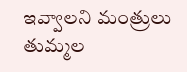ఇవ్వాల‌ని మంత్రులు తుమ్మ‌ల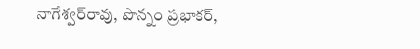నాగేశ్వ‌ర్‌రావు, పొన్నం ప్ర‌భాక‌ర్‌,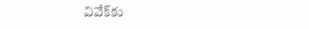వివేక్‌కు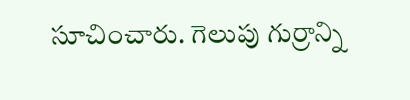సూచించారు. గెలుపు గుర్రాన్ని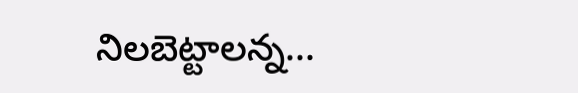నిలబెట్టాల‌న్న...